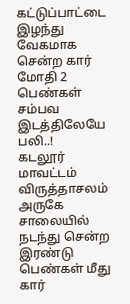கட்டுப்பாட்டை இழந்து வேகமாக சென்ற கார் மோதி 2 பெண்கள் சம்பவ இடத்திலேயே பலி..!
கடலூர் மாவட்டம் விருத்தாசலம் அருகே சாலையில் நடந்து சென்ற இரண்டு பெண்கள் மீது கார்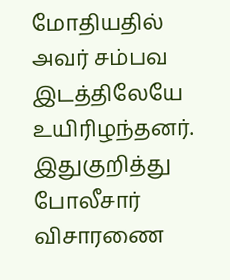மோதியதில் அவர் சம்பவ இடத்திலேயே உயிரிழந்தனர். இதுகுறித்து போலீசார் விசாரணை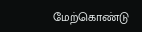மேற்கொண்டு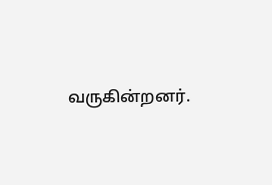வருகின்றனர்.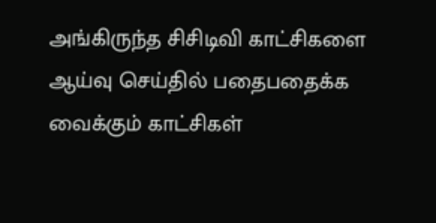அங்கிருந்த சிசிடிவி காட்சிகளை ஆய்வு செய்தில் பதைபதைக்க வைக்கும் காட்சிகள்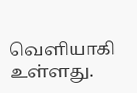வெளியாகி உள்ளது.